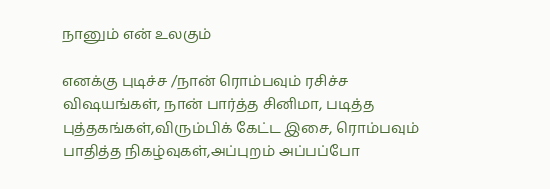நானும் என் உலகும்

எனக்கு புடிச்ச /நான் ரொம்பவும் ரசிச்ச விஷயங்கள், நான் பார்த்த சினிமா, படித்த புத்தகங்கள்,விரும்பிக் கேட்ட இசை, ரொம்பவும் பாதித்த நிகழ்வுகள்,அப்புறம் அப்பப்போ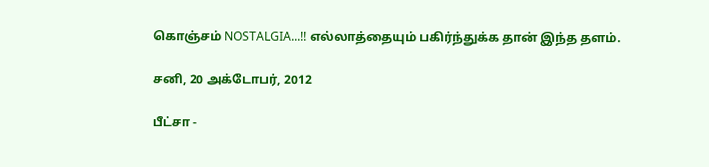கொஞ்சம் NOSTALGIA...!! எல்லாத்தையும் பகிர்ந்துக்க தான் இந்த தளம்.

சனி, 20 அக்டோபர், 2012

பீட்சா -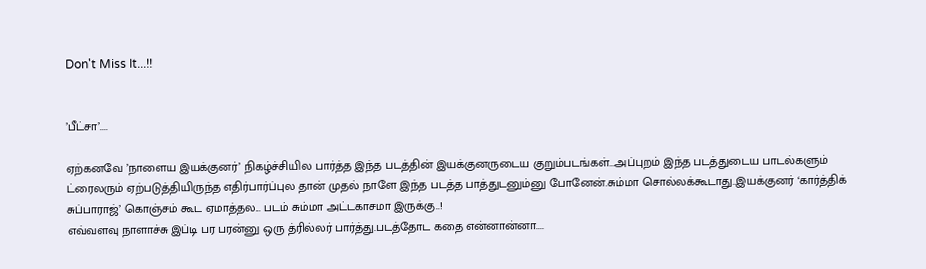Don't Miss It...!!


’பீட்சா’....

ஏற்கனவே ’நாளைய இயக்குனர்’ நிகழ்ச்சியில பார்த்த இந்த படத்தின் இயக்குனருடைய குறும்படங்கள்...அப்புறம் இந்த படத்துடைய பாடல்களும் ட்ரைலரும் ஏற்படுத்தியிருந்த எதிர்பார்ப்புல தான் முதல் நாளே இந்த படத்த பாத்துடனும்னு போனேன்.சும்மா சொல்லக்கூடாது..இயக்குனர் ‘கார்த்திக் சுப்பாராஜ்’ கொஞ்சம் கூட ஏமாத்தல... படம் சும்மா அட்டகாசமா இருக்கு..!
எவ்வளவு நாளாச்சு இப்டி பர பரன்னு ஒரு த்ரில்லர் பார்த்து.படத்தோட கதை என்னான்னா....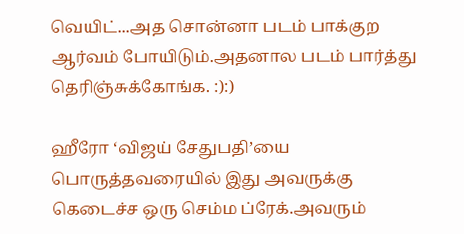வெயிட்...அத சொன்னா படம் பாக்குற ஆர்வம் போயிடும்.அதனால படம் பார்த்து தெரிஞ்சுக்கோங்க. :):)

ஹீரோ ‘விஜய் சேதுபதி’யை பொருத்தவரையில் இது அவருக்கு கெடைச்ச ஒரு செம்ம ப்ரேக்.அவரும்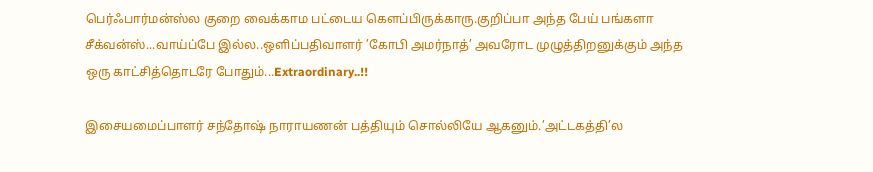பெர்ஃபார்மன்ஸ்ல குறை வைக்காம பட்டைய கெளப்பிருக்காரு.குறிப்பா அந்த பேய் பங்களா சீக்வன்ஸ்...வாய்ப்பே இல்ல..ஒளிப்பதிவாளர் ’கோபி அமர்நாத்’ அவரோட முழுத்திறனுக்கும் அந்த ஒரு காட்சித்தொடரே போதும்...Extraordinary..!!

இசையமைப்பாளர் சந்தோஷ் நாராயணன் பத்தியும் சொல்லியே ஆகனும்.’அட்டகத்தி’ல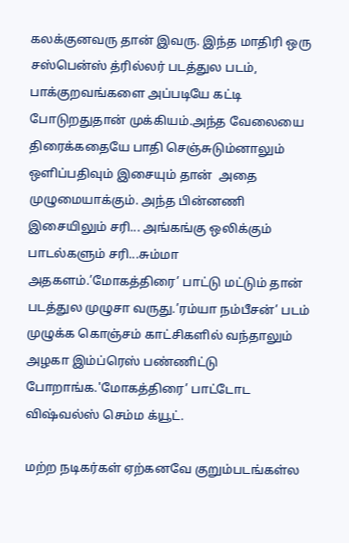கலக்குனவரு தான் இவரு. இந்த மாதிரி ஒரு சஸ்பென்ஸ் த்ரில்லர் படத்துல படம், பாக்குறவங்களை அப்படியே கட்டி போடுறதுதான் முக்கியம்.அந்த வேலையை திரைக்கதையே பாதி செஞ்சுடும்னாலும் ஒளிப்பதிவும் இசையும் தான்  அதை முழுமையாக்கும். அந்த பின்னணி இசையிலும் சரி... அங்கங்கு ஒலிக்கும் பாடல்களும் சரி...சும்மா அதகளம்.’மோகத்திரை’ பாட்டு மட்டும் தான் படத்துல முழுசா வருது.’ரம்யா நம்பீசன்’ படம் முழுக்க கொஞ்சம் காட்சிகளில் வந்தாலும் அழகா இம்ப்ரெஸ் பண்ணிட்டு போறாங்க.'மோகத்திரை’ பாட்டோட விஷ்வல்ஸ் செம்ம க்யூட்.

மற்ற நடிகர்கள் ஏற்கனவே குறும்படங்கள்ல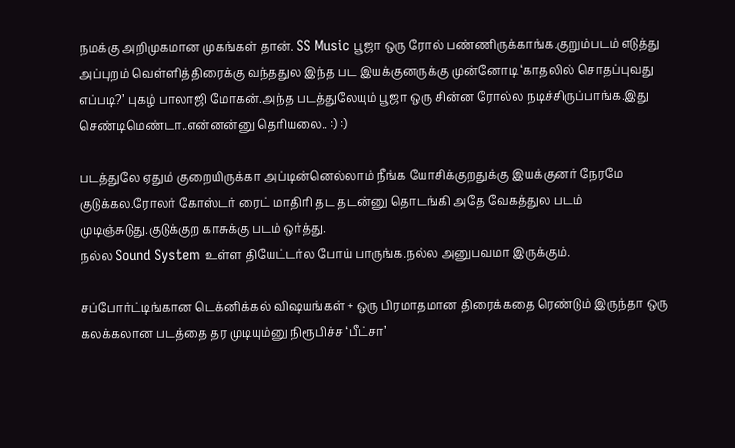நமக்கு அறிமுகமான முகங்கள் தான். SS Music பூஜா ஒரு ரோல் பண்ணிருக்காங்க.குறும்படம் எடுத்து அப்புறம் வெள்ளித்திரைக்கு வந்ததுல இந்த பட இயக்குனருக்கு முன்னோடி ‘காதலில் சொதப்புவது எப்படி?’ புகழ் பாலாஜி மோகன்.அந்த படத்துலேயும் பூஜா ஒரு சின்ன ரோல்ல நடிச்சிருப்பாங்க.இது செண்டிமெண்டா..என்னன்னு தெரியலை.. :) :)

படத்துலே ஏதும் குறையிருக்கா அப்டின்னெல்லாம் நீங்க யோசிக்குறதுக்கு இயக்குனர் நேரமே குடுக்கல.ரோலர் கோஸ்டர் ரைட் மாதிரி தட தடன்னு தொடங்கி அதே வேகத்துல படம் முடிஞ்சுடுது.குடுக்குற காசுக்கு படம் ஒர்த்து.
நல்ல Sound System உள்ள தியேட்டர்ல போய் பாருங்க.நல்ல அனுபவமா இருக்கும்.

சப்போர்ட்டிங்கான டெக்னிக்கல் விஷயங்கள் + ஒரு பிரமாதமான திரைக்கதை ரெண்டும் இருந்தா ஒரு கலக்கலான படத்தை தர முடியும்னு நிரூபிச்ச ‘பீட்சா’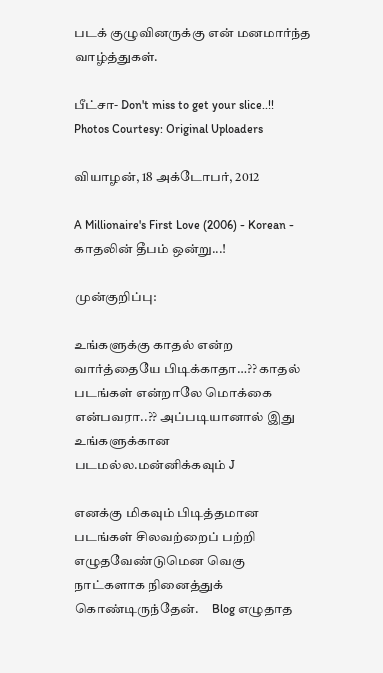படக் குழுவினருக்கு என் மனமார்ந்த வாழ்த்துகள்.

பீட்சா- Don't miss to get your slice..!!
Photos Courtesy: Original Uploaders

வியாழன், 18 அக்டோபர், 2012

A Millionaire's First Love (2006) - Korean - காதலின் தீபம் ஒன்று...!

முன்குறிப்பு:

உங்களுக்கு காதல் என்ற வார்த்தையே பிடிக்காதா…?? காதல் படங்கள் என்றாலே மொக்கை என்பவரா..?? அப்படியானால் இது உங்களுக்கான படமல்ல.மன்னிக்கவும் J

எனக்கு மிகவும் பிடித்தமான படங்கள் சிலவற்றைப் பற்றி எழுதவேண்டுமென வெகு நாட்களாக நினைத்துக் கொண்டிருந்தேன்.     Blog எழுதாத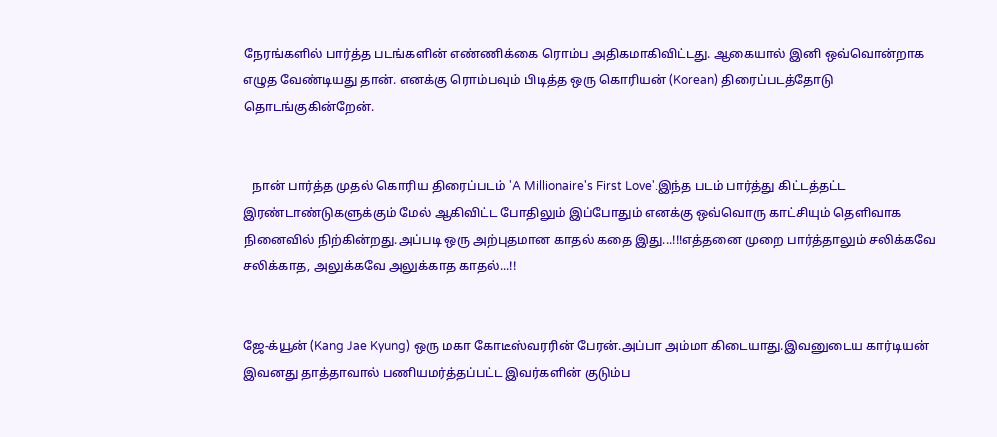நேரங்களில் பார்த்த படங்களின் எண்ணிக்கை ரொம்ப அதிகமாகிவிட்டது. ஆகையால் இனி ஒவ்வொன்றாக எழுத வேண்டியது தான். எனக்கு ரொம்பவும் பிடித்த ஒரு கொரியன் (Korean) திரைப்படத்தோடு தொடங்குகின்றேன்.


   நான் பார்த்த முதல் கொரிய திரைப்படம் 'A Millionaire's First Love'.இந்த படம் பார்த்து கிட்டத்தட்ட இரண்டாண்டுகளுக்கும் மேல் ஆகிவிட்ட போதிலும் இப்போதும் எனக்கு ஒவ்வொரு காட்சியும் தெளிவாக நினைவில் நிற்கின்றது.அப்படி ஒரு அற்புதமான காதல் கதை இது...!!!எத்தனை முறை பார்த்தாலும் சலிக்கவே சலிக்காத, அலுக்கவே அலுக்காத காதல்...!!


ஜே-க்யூன் (Kang Jae Kyung) ஒரு மகா கோடீஸ்வரரின் பேரன்.அப்பா அம்மா கிடையாது.இவனுடைய கார்டியன் இவனது தாத்தாவால் பணியமர்த்தப்பட்ட இவர்களின் குடும்ப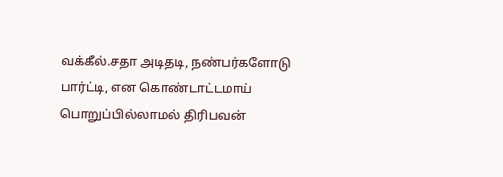வக்கீல்.சதா அடிதடி, நண்பர்களோடு பார்ட்டி, என கொண்டாட்டமாய் பொறுப்பில்லாமல் திரிபவன்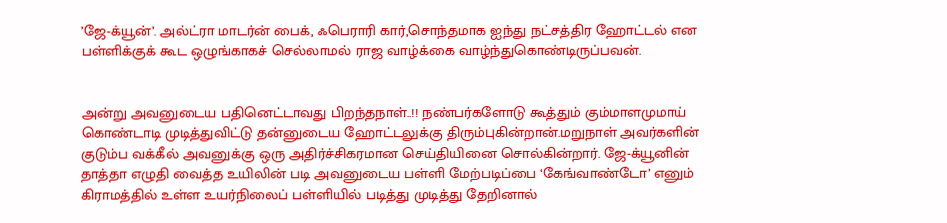’ஜே-க்யூன்’. அல்ட்ரா மாடர்ன் பைக், ஃபெராரி கார்,சொந்தமாக ஐந்து நட்சத்திர ஹோட்டல் என பள்ளிக்குக் கூட ஒழுங்காகச் செல்லாமல் ராஜ வாழ்க்கை வாழ்ந்துகொண்டிருப்பவன்.


அன்று அவனுடைய பதினெட்டாவது பிறந்தநாள்..!! நண்பர்களோடு கூத்தும் கும்மாளமுமாய் கொண்டாடி முடித்துவிட்டு தன்னுடைய ஹோட்டலுக்கு திரும்புகின்றான்.மறுநாள் அவர்களின் குடும்ப வக்கீல் அவனுக்கு ஒரு அதிர்ச்சிகரமான செய்தியினை சொல்கின்றார். ஜே-க்யூனின் தாத்தா எழுதி வைத்த உயிலின் படி அவனுடைய பள்ளி மேற்படிப்பை ‘கேங்வாண்டோ’ எனும் கிராமத்தில் உள்ள உயர்நிலைப் பள்ளியில் படித்து முடித்து தேறினால்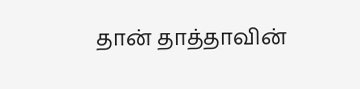தான் தாத்தாவின்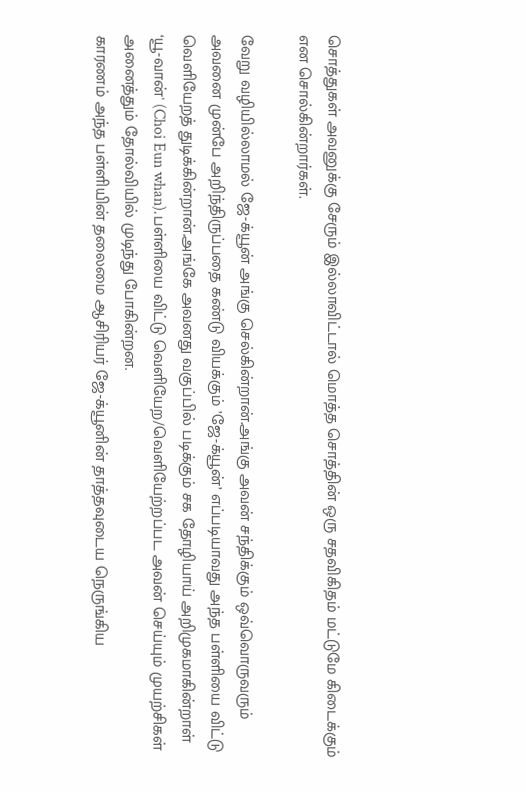சொத்துகள் அவனுக்கு சேரும் இல்லாவிட்டால் மொத்த சொத்தின் ஒரு சதவிகிதம் மட்டுமே கிடைக்கும் என சொல்கின்றார்கள்.

வேறு வழியில்லாமல் ஜே-க்யூன் அங்கு செல்கின்றான்.அங்கு அவன் சந்திக்கும் ஒவ்வொருவரும் அவனை முன்பே அறிந்திருப்பதை கண்டு வியக்கும் ’ஜே-க்யூன்’ எப்படியாவது அந்த பள்ளியை விட்டு வெளியேறத் துடிக்கின்றான்.அங்கே அவனது வகுப்பில் படிக்கும் சக தோழியாய் அறிமுகமாகின்றாள் ‘யூ-வான்' (Choi Eun whan).பள்ளியை விட்டு வெளியேற/வெளியேற்றப்பட அவன் செய்யும் முயற்சிகள் அனைத்தும் தோல்வியில் முடிந்து போகின்றன.
காரணம் அந்த பள்ளியின் தலைமை ஆசிரியர் ஜே-க்யூனின் தாத்தவுடைய நெருங்கிய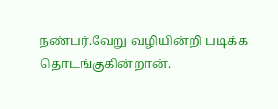நண்பர்.வேறு வழியின்றி படிக்க தொடங்குகின்றான்.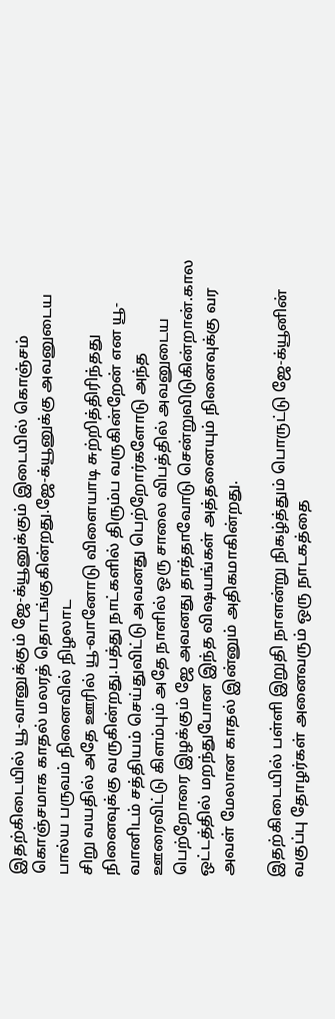இதற்கிடையில் யூ-வானுக்கும் ஜே-க்யூனுக்கும் இடையில் கொஞ்சம் கொஞ்சமாக காதல் மலரத் தொடங்குகின்றது.ஜே-க்யூனுக்கு அவனுடைய பால்ய பருவம் நினைவில் நிழலாட
சிறு வயதில் அதே ஊரில் யூ-வானோடு விளையாடி சுற்றித்திரிந்தது நினைவுக்கு வருகின்றது.பத்து நாட்களில் திரும்ப வருகின்றேன் என யூ-வானிடம் சத்தியம் செய்துவிட்டு அவனது பெற்றோர்களோடு அந்த ஊரைவிட்டு கிளம்பும் அதே நாளில் ஒரு சாலை விபத்தில் அவனுடைய பெற்றோரை இழக்கும் ஜே அவனது தாத்தாவோடு சென்றுவிடுகின்றான்.கால ஒட்டத்தில் மறந்துபோன இந்த விஷயங்கள் அத்தனையும் நினைவுக்கு வர அவள் மேலான காதல் இன்னும் அதிகமாகின்றது.

இதற்கிடையில் பள்ளி இறுதி நாளன்று நிகழ்த்தும் பொருட்டு ஜே-க்யூனின் வகுப்பு தோழர்கள் அனைவரும் ஒரு நாடகத்தை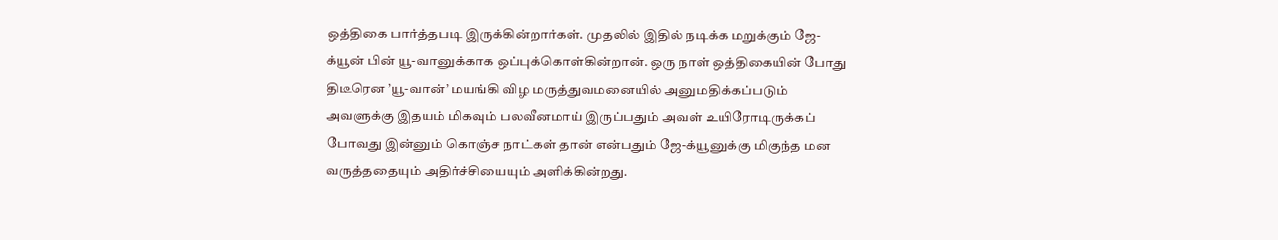ஒத்திகை பார்த்தபடி இருக்கின்றார்கள். முதலில் இதில் நடிக்க மறுக்கும் ஜே-க்யூன் பின் யூ-வானுக்காக ஒப்புக்கொள்கின்றான். ஒரு நாள் ஒத்திகையின் போது திடீரென ’யூ-வான்’ மயங்கி விழ மருத்துவமனையில் அனுமதிக்கப்படும் அவளுக்கு இதயம் மிகவும் பலவீனமாய் இருப்பதும் அவள் உயிரோடிருக்கப் போவது இன்னும் கொஞ்ச நாட்கள் தான் என்பதும் ஜே-க்யூனுக்கு மிகுந்த மன வருத்ததையும் அதிர்ச்சியையும் அளிக்கின்றது.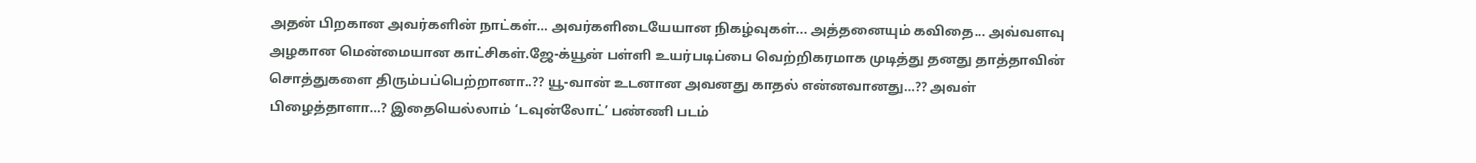அதன் பிறகான அவர்களின் நாட்கள்… அவர்களிடையேயான நிகழ்வுகள்... அத்தனையும் கவிதை... அவ்வளவு அழகான மென்மையான காட்சிகள்.ஜே-க்யூன் பள்ளி உயர்படிப்பை வெற்றிகரமாக முடித்து தனது தாத்தாவின் சொத்துகளை திரும்பப்பெற்றானா..?? யூ-வான் உடனான அவனது காதல் என்னவானது…?? அவள் பிழைத்தாளா…? இதையெல்லாம் ‘டவுன்லோட்’ பண்ணி படம்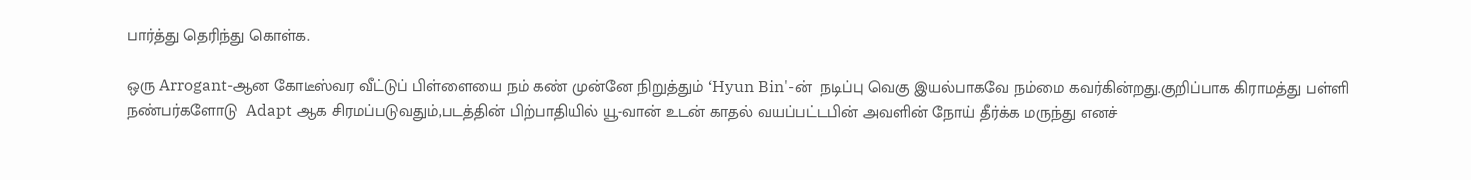பார்த்து தெரிந்து கொள்க.

ஒரு Arrogant-ஆன கோடீஸ்வர வீட்டுப் பிள்ளையை நம் கண் முன்னே நிறுத்தும் ‘Hyun Bin'-ன்  நடிப்பு வெகு இயல்பாகவே நம்மை கவர்கின்றது.குறிப்பாக கிராமத்து பள்ளி நண்பர்களோடு  Adapt ஆக சிரமப்படுவதும்,படத்தின் பிற்பாதியில் யூ-வான் உடன் காதல் வயப்பட்டபின் அவளின் நோய் தீர்க்க மருந்து எனச்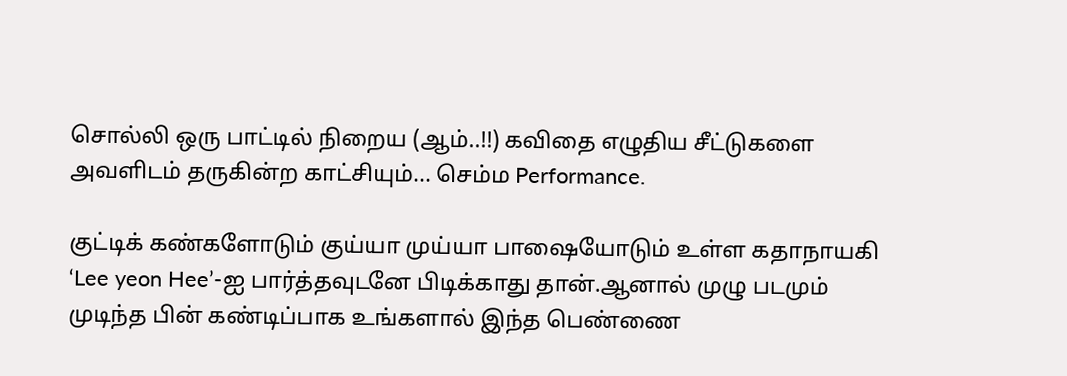சொல்லி ஒரு பாட்டில் நிறைய (ஆம்..!!) கவிதை எழுதிய சீட்டுகளை அவளிடம் தருகின்ற காட்சியும்... செம்ம Performance.

குட்டிக் கண்களோடும் குய்யா முய்யா பாஷையோடும் உள்ள கதாநாயகி ‘Lee yeon Hee’-ஐ பார்த்தவுடனே பிடிக்காது தான்.ஆனால் முழு படமும் முடிந்த பின் கண்டிப்பாக உங்களால் இந்த பெண்ணை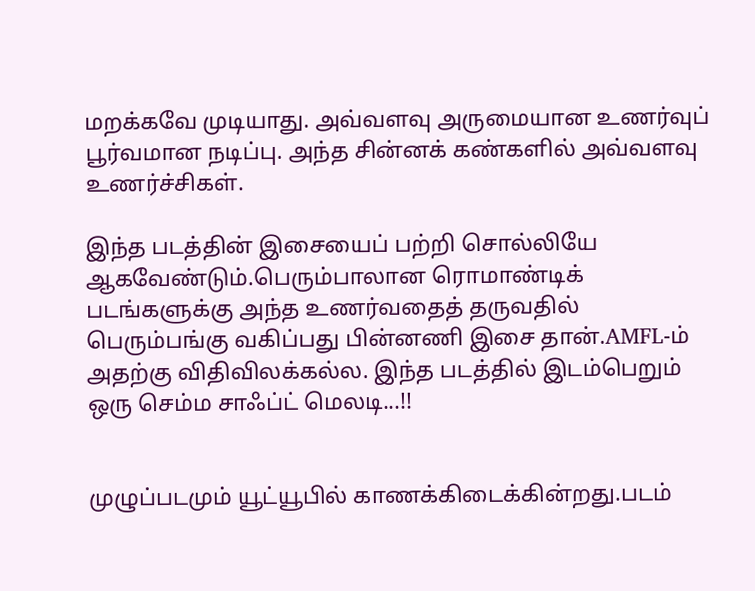மறக்கவே முடியாது. அவ்வளவு அருமையான உணர்வுப் பூர்வமான நடிப்பு. அந்த சின்னக் கண்களில் அவ்வளவு உணர்ச்சிகள்.

இந்த படத்தின் இசையைப் பற்றி சொல்லியே ஆகவேண்டும்.பெரும்பாலான ரொமாண்டிக் படங்களுக்கு அந்த உணர்வதைத் தருவதில் பெரும்பங்கு வகிப்பது பின்னணி இசை தான்.AMFL-ம் அதற்கு விதிவிலக்கல்ல. இந்த படத்தில் இடம்பெறும் ஒரு செம்ம சாஃப்ட் மெலடி...!!


முழுப்படமும் யூட்யூபில் காணக்கிடைக்கின்றது.படம்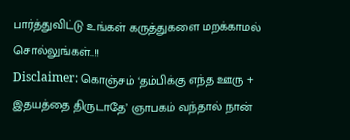பார்த்துவிட்டு உங்கள் கருத்துகளை மறக்காமல் சொல்லுங்கள்..!!
Disclaimer: கொஞ்சம் ‘தம்பிக்கு எந்த ஊரு + இதயத்தை திருடாதே’ ஞாபகம் வந்தால் நான்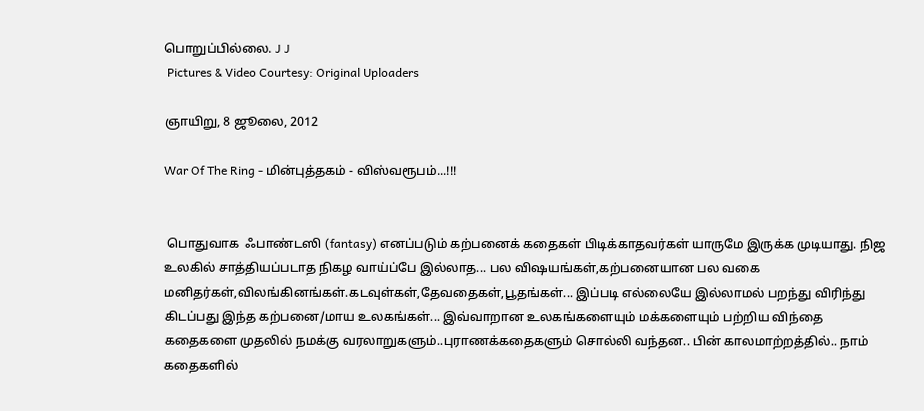பொறுப்பில்லை. J J
 Pictures & Video Courtesy: Original Uploaders

ஞாயிறு, 8 ஜூலை, 2012

War Of The Ring - மின்புத்தகம் - விஸ்வரூபம்...!!!


 பொதுவாக  ஃபாண்டஸி (fantasy) எனப்படும் கற்பனைக் கதைகள் பிடிக்காதவர்கள் யாருமே இருக்க முடியாது. நிஜ உலகில் சாத்தியப்படாத நிகழ வாய்ப்பே இல்லாத... பல விஷயங்கள்,கற்பனையான பல வகை மனிதர்கள்,விலங்கினங்கள்.கடவுள்கள்,தேவதைகள்,பூதங்கள்... இப்படி எல்லையே இல்லாமல் பறந்து விரிந்து கிடப்பது இந்த கற்பனை/மாய உலகங்கள்... இவ்வாறான உலகங்களையும் மக்களையும் பற்றிய விந்தை கதைகளை முதலில் நமக்கு வரலாறுகளும்..புராணக்கதைகளும் சொல்லி வந்தன.. பின் காலமாற்றத்தில்.. நாம் கதைகளில்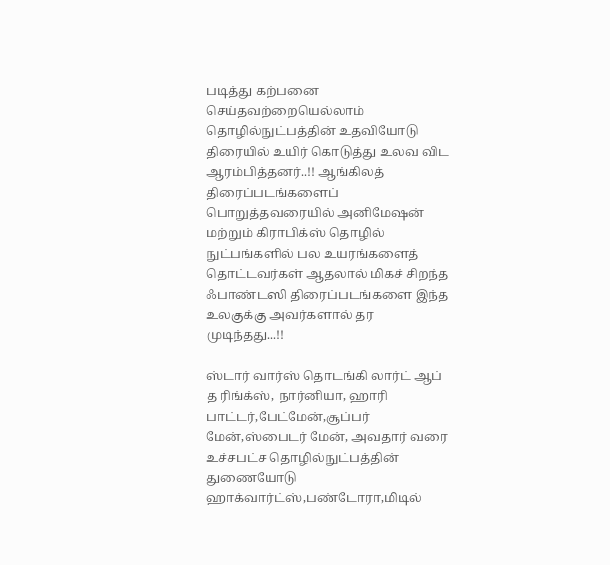படித்து கற்பனை செய்தவற்றையெல்லாம் தொழில்நுட்பத்தின் உதவியோடு திரையில் உயிர் கொடுத்து உலவ விட ஆரம்பித்தனர்..!! ஆங்கிலத் திரைப்படங்களைப் பொறுத்தவரையில் அனிமேஷன் மற்றும் கிராபிக்ஸ் தொழில் நுட்பங்களில் பல உயரங்களைத் தொட்டவர்கள் ஆதலால் மிகச் சிறந்த  ஃபாண்டஸி திரைப்படங்களை இந்த உலகுக்கு அவர்களால் தர முடிந்தது...!!

ஸ்டார் வார்ஸ் தொடங்கி லார்ட் ஆப் த ரிங்க்ஸ், நார்னியா, ஹாரி பாட்டர்,பேட்மேன்,சூப்பர் மேன்,ஸ்பைடர் மேன், அவதார் வரை உச்சபட்ச தொழில்நுட்பத்தின் துணையோடு ஹாக்வார்ட்ஸ்,பண்டோரா,மிடில்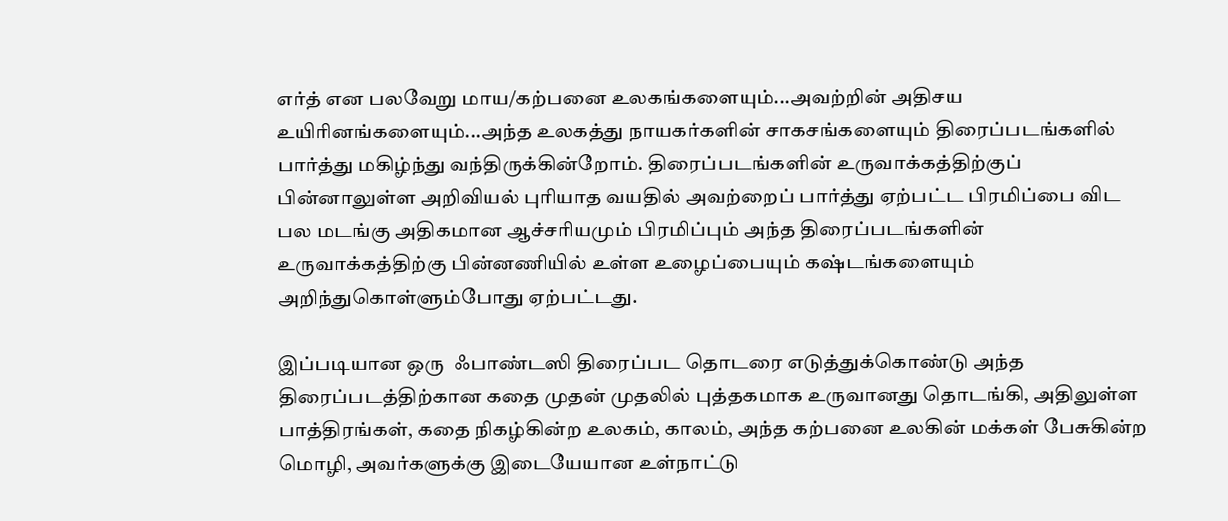எர்த் என பலவேறு மாய/கற்பனை உலகங்களையும்...அவற்றின் அதிசய உயிரினங்களையும்...அந்த உலகத்து நாயகர்களின் சாகசங்களையும் திரைப்படங்களில் பார்த்து மகிழ்ந்து வந்திருக்கின்றோம். திரைப்படங்களின் உருவாக்கத்திற்குப் பின்னாலுள்ள அறிவியல் புரியாத வயதில் அவற்றைப் பார்த்து ஏற்பட்ட பிரமிப்பை விட பல மடங்கு அதிகமான ஆச்சரியமும் பிரமிப்பும் அந்த திரைப்படங்களின் உருவாக்கத்திற்கு பின்னணியில் உள்ள உழைப்பையும் கஷ்டங்களையும் அறிந்துகொள்ளும்போது ஏற்பட்டது.

இப்படியான ஒரு  ஃபாண்டஸி திரைப்பட தொடரை எடுத்துக்கொண்டு அந்த திரைப்படத்திற்கான கதை முதன் முதலில் புத்தகமாக உருவானது தொடங்கி, அதிலுள்ள பாத்திரங்கள், கதை நிகழ்கின்ற உலகம், காலம், அந்த கற்பனை உலகின் மக்கள் பேசுகின்ற மொழி, அவர்களுக்கு இடையேயான உள்நாட்டு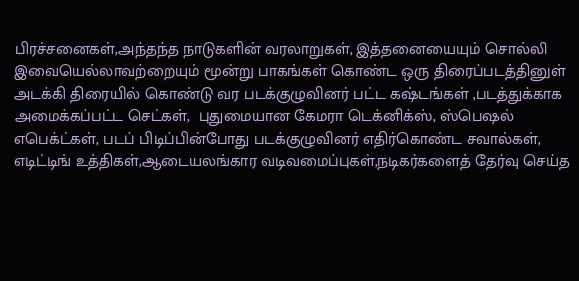பிரச்சனைகள்,அந்தந்த நாடுகளின் வரலாறுகள், இத்தனையையும் சொல்லி இவையெல்லாவற்றையும் மூன்று பாகங்கள் கொண்ட ஒரு திரைப்படத்தினுள் அடக்கி திரையில் கொண்டு வர படக்குழுவினர் பட்ட கஷ்டங்கள் ,படத்துக்காக அமைக்கப்பட்ட செட்கள்,  புதுமையான கேமரா டெக்னிக்ஸ், ஸ்பெஷல் எபெக்ட்கள், படப் பிடிப்பின்போது படக்குழுவினர் எதிர்கொண்ட சவால்கள், எடிட்டிங் உத்திகள்,ஆடையலங்கார வடிவமைப்புகள்,நடிகர்களைத் தேர்வு செய்த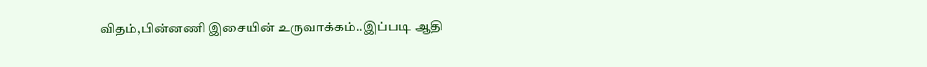விதம்,பின்னணி இசையின் உருவாக்கம்..இப்படி ஆதி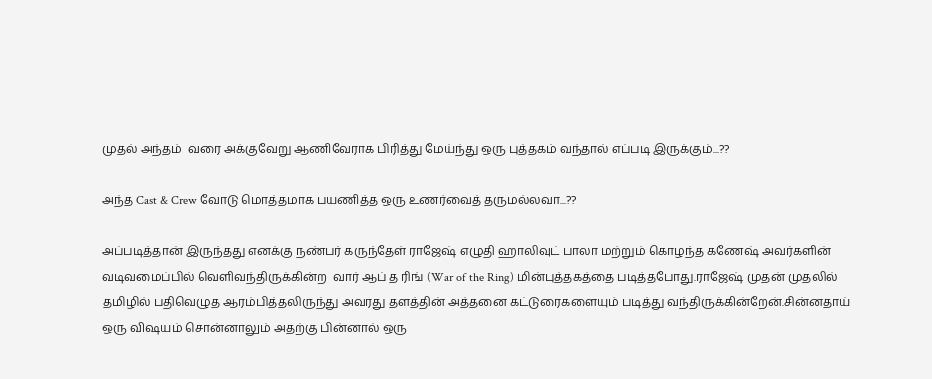முதல் அந்தம்  வரை அக்குவேறு ஆணிவேராக பிரித்து மேய்ந்து ஒரு புத்தகம் வந்தால் எப்படி இருக்கும்...??

அந்த Cast & Crew வோடு மொத்தமாக பயணித்த ஒரு உணர்வைத் தருமல்லவா...??

அப்படித்தான் இருந்தது எனக்கு நண்பர் கருந்தேள் ராஜேஷ் எழுதி ஹாலிவுட் பாலா மற்றும் கொழந்த கணேஷ் அவர்களின் வடிவமைப்பில் வெளிவந்திருக்கின்ற  வார் ஆப் த ரிங் (War of the Ring) மின்புத்தகத்தை படித்தபோது.ராஜேஷ் முதன் முதலில் தமிழில் பதிவெழுத ஆரம்பித்தலிருந்து அவரது தளத்தின் அத்தனை கட்டுரைகளையும் படித்து வந்திருக்கின்றேன்.சின்னதாய் ஒரு விஷயம் சொன்னாலும் அதற்கு பின்னால் ஒரு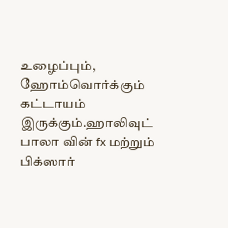உழைப்பும், ஹோம்வொர்க்கும் கட்டாயம்  இருக்கும்.ஹாலிவுட் பாலா வின் fx மற்றும் பிக்ஸார்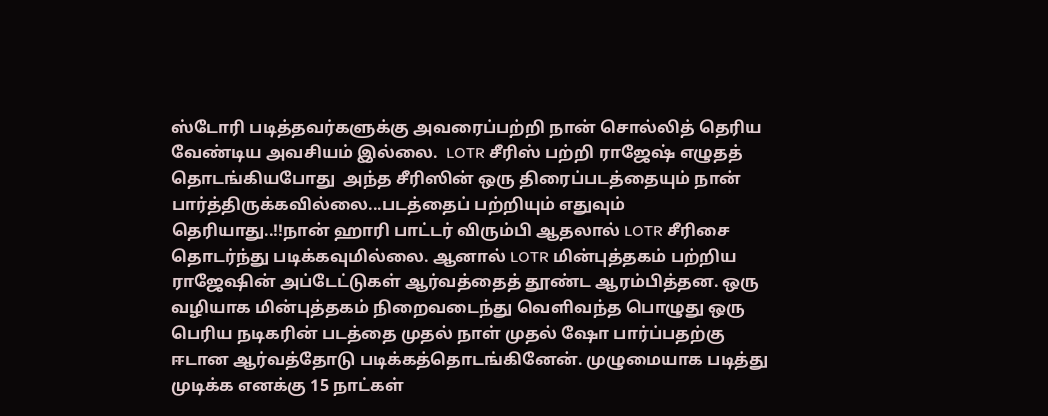ஸ்டோரி படித்தவர்களுக்கு அவரைப்பற்றி நான் சொல்லித் தெரிய வேண்டிய அவசியம் இல்லை.  LOTR சீரிஸ் பற்றி ராஜேஷ் எழுதத் தொடங்கியபோது  அந்த சீரிஸின் ஒரு திரைப்படத்தையும் நான் பார்த்திருக்கவில்லை...படத்தைப் பற்றியும் எதுவும் தெரியாது..!!நான் ஹாரி பாட்டர் விரும்பி ஆதலால் LOTR சீரிசை தொடர்ந்து படிக்கவுமில்லை. ஆனால் LOTR மின்புத்தகம் பற்றிய ராஜேஷின் அப்டேட்டுகள் ஆர்வத்தைத் தூண்ட ஆரம்பித்தன. ஒரு வழியாக மின்புத்தகம் நிறைவடைந்து வெளிவந்த பொழுது ஒரு பெரிய நடிகரின் படத்தை முதல் நாள் முதல் ஷோ பார்ப்பதற்கு ஈடான ஆர்வத்தோடு படிக்கத்தொடங்கினேன். முழுமையாக படித்து முடிக்க எனக்கு 15 நாட்கள்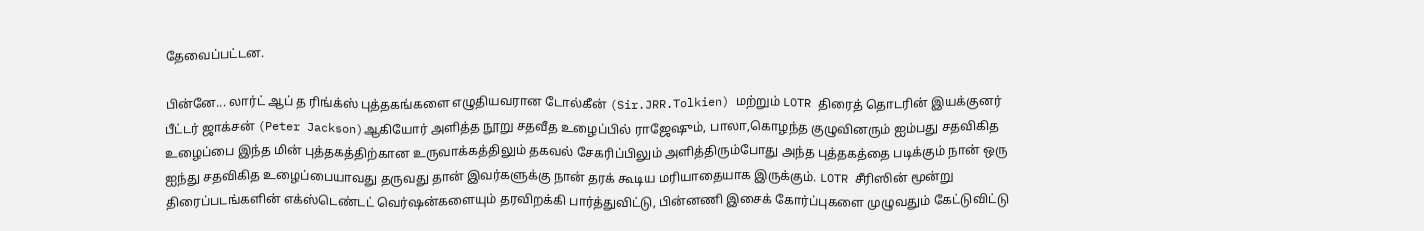தேவைப்பட்டன.

பின்னே... லார்ட் ஆப் த ரிங்க்ஸ் புத்தகங்களை எழுதியவரான டோல்கீன் (Sir.JRR.Tolkien) மற்றும் LOTR திரைத் தொடரின் இயக்குனர் பீட்டர் ஜாக்சன் (Peter Jackson)ஆகியோர் அளித்த நூறு சதவீத உழைப்பில் ராஜேஷும், பாலா,கொழந்த குழுவினரும் ஐம்பது சதவிகித உழைப்பை இந்த மின் புத்தகத்திற்கான உருவாக்கத்திலும் தகவல் சேகரிப்பிலும் அளித்திரும்போது அந்த புத்தகத்தை படிக்கும் நான் ஒரு ஐந்து சதவிகித உழைப்பையாவது தருவது தான் இவர்களுக்கு நான் தரக் கூடிய மரியாதையாக இருக்கும். LOTR சீரிஸின் மூன்று திரைப்படங்களின் எக்ஸ்டெண்டட் வெர்ஷன்களையும் தரவிறக்கி பார்த்துவிட்டு, பின்னணி இசைக் கோர்ப்புகளை முழுவதும் கேட்டுவிட்டு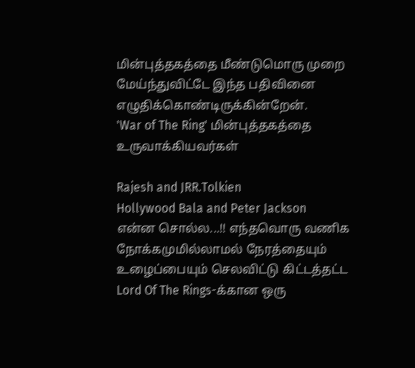மின்புத்தகத்தை மீண்டுமொரு முறை மேய்ந்துவிட்டே இந்த பதிவினை எழுதிக்கொண்டிருக்கின்றேன்.
'War of The Ring' மின்புத்தகத்தை  உருவாக்கியவர்கள்

Rajesh and JRR.Tolkien
Hollywood Bala and Peter Jackson
என்ன சொல்ல...!! எந்தவொரு வணிக நோக்கமுமில்லாமல் நேரத்தையும் உழைப்பையும் செலவிட்டு கிட்டத்தட்ட Lord Of The Rings-க்கான ஒரு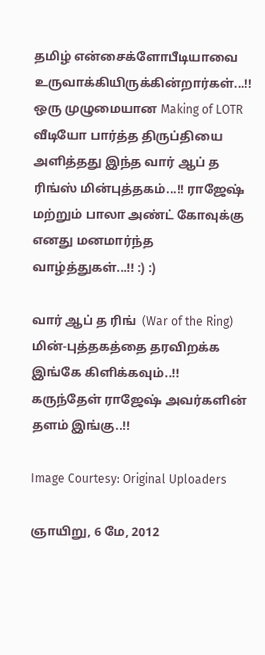தமிழ் என்சைக்ளோபீடியாவை உருவாக்கியிருக்கின்றார்கள்...!! ஒரு முழுமையான Making of LOTR வீடியோ பார்த்த திருப்தியை அளித்தது இந்த வார் ஆப் த ரிங்ஸ் மின்புத்தகம்...!! ராஜேஷ் மற்றும் பாலா அண்ட் கோவுக்கு எனது மனமார்ந்த வாழ்த்துகள்...!! :) :)

வார் ஆப் த ரிங்  (War of the Ring) மின்-புத்தகத்தை தரவிறக்க  இங்கே கிளிக்கவும்..!!
கருந்தேள் ராஜேஷ் அவர்களின் தளம் இங்கு..!!

Image Courtesy: Original Uploaders

ஞாயிறு, 6 மே, 2012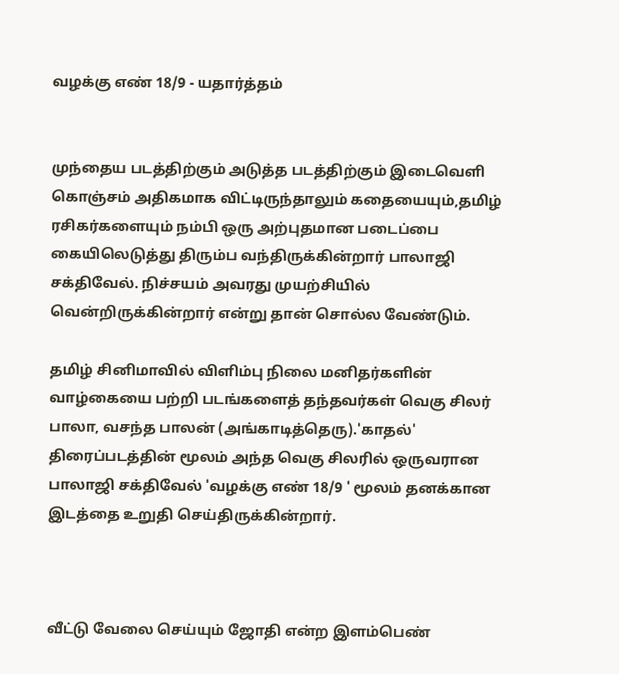வழக்கு எண் 18/9 - யதார்த்தம்


முந்தைய படத்திற்கும் அடுத்த படத்திற்கும் இடைவெளி கொஞ்சம் அதிகமாக விட்டிருந்தாலும் கதையையும்,தமிழ் ரசிகர்களையும் நம்பி ஒரு அற்புதமான படைப்பை கையிலெடுத்து திரும்ப வந்திருக்கின்றார் பாலாஜி சக்திவேல். நிச்சயம் அவரது முயற்சியில் வென்றிருக்கின்றார் என்று தான் சொல்ல வேண்டும்.

தமிழ் சினிமாவில் விளிம்பு நிலை மனிதர்களின் வாழ்கையை பற்றி படங்களைத் தந்தவர்கள் வெகு சிலர் பாலா, வசந்த பாலன் (அங்காடித்தெரு).'காதல்' திரைப்படத்தின் மூலம் அந்த வெகு சிலரில் ஒருவரான பாலாஜி சக்திவேல் 'வழக்கு எண் 18/9 ' மூலம் தனக்கான இடத்தை உறுதி செய்திருக்கின்றார்.



வீட்டு வேலை செய்யும் ஜோதி என்ற இளம்பெண்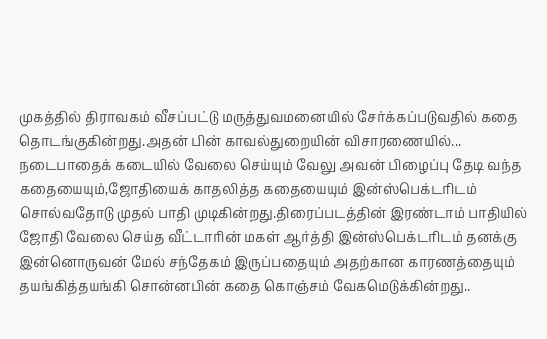முகத்தில் திராவகம் வீசப்பட்டு மருத்துவமனையில் சேர்க்கப்படுவதில் கதை தொடங்குகின்றது.அதன் பின் காவல்துறையின் விசாரணையில்... நடைபாதைக் கடையில் வேலை செய்யும் வேலு அவன் பிழைப்பு தேடி வந்த கதையையும்,ஜோதியைக் காதலித்த கதையையும் இன்ஸ்பெக்டரிடம் சொல்வதோடு முதல் பாதி முடிகின்றது.திரைப்படத்தின் இரண்டாம் பாதியில் ஜோதி வேலை செய்த வீட்டாரின் மகள் ஆர்த்தி இன்ஸ்பெக்டரிடம் தனக்கு இன்னொருவன் மேல் சந்தேகம் இருப்பதையும் அதற்கான காரணத்தையும் தயங்கித்தயங்கி சொன்னபின் கதை கொஞ்சம் வேகமெடுக்கின்றது..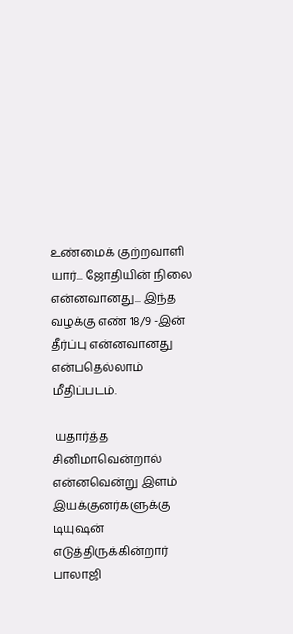உண்மைக் குற்றவாளி யார்... ஜோதியின் நிலை என்னவானது... இந்த வழக்கு எண் 18/9 -இன் தீர்ப்பு என்னவானது என்பதெல்லாம் மீதிப்படம்.

 யதார்த்த சினிமாவென்றால் என்னவென்று இளம் இயக்குனர்களுக்கு டியுஷன் எடுத்திருக்கின்றார் பாலாஜி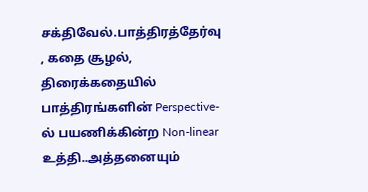சக்திவேல்.பாத்திரத்தேர்வு , கதை சூழல், திரைக்கதையில் பாத்திரங்களின் Perspective-ல் பயணிக்கின்ற Non-linear உத்தி..அத்தனையும்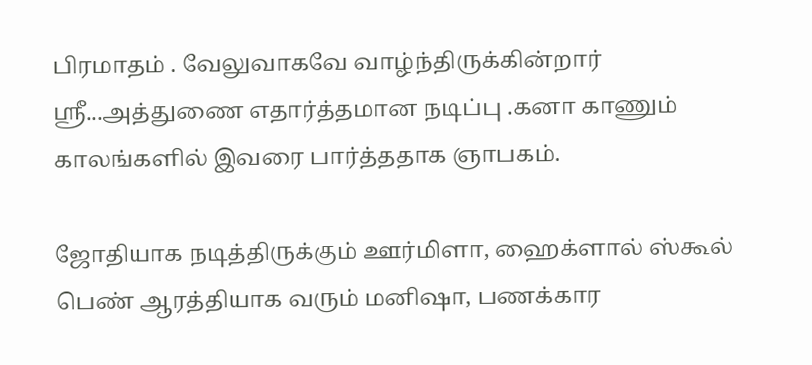பிரமாதம் . வேலுவாகவே வாழ்ந்திருக்கின்றார்  ஸ்ரீ...அத்துணை எதார்த்தமான நடிப்பு .கனா காணும் காலங்களில் இவரை பார்த்ததாக ஞாபகம்.

ஜோதியாக நடித்திருக்கும் ஊர்மிளா, ஹைக்ளால் ஸ்கூல் பெண் ஆரத்தியாக வரும் மனிஷா, பணக்கார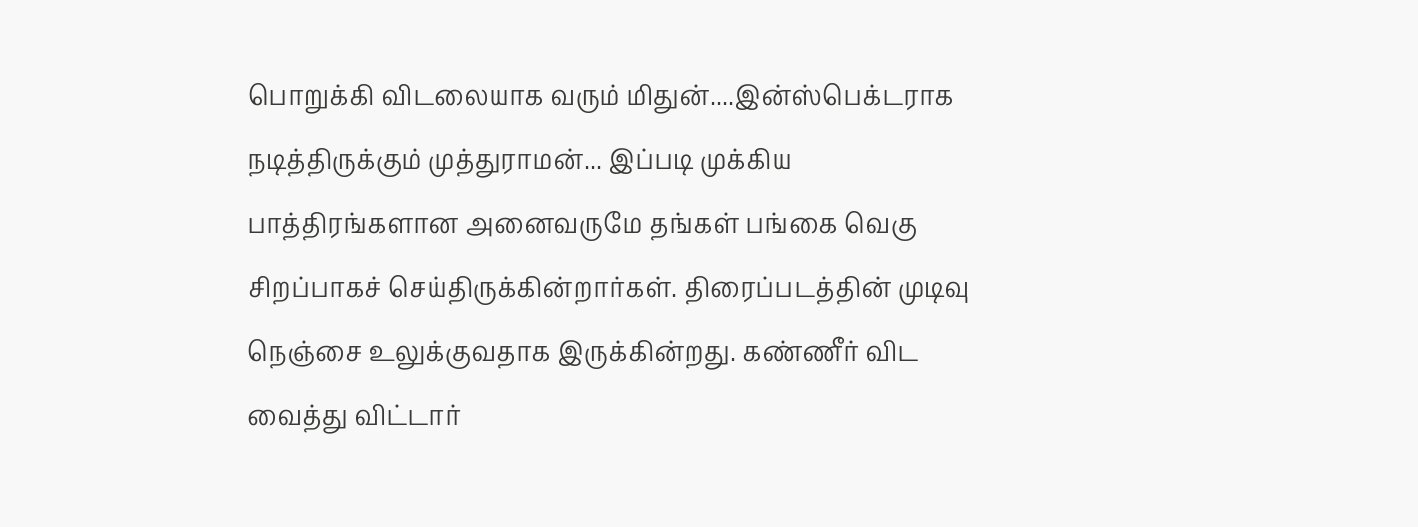பொறுக்கி விடலையாக வரும் மிதுன்....இன்ஸ்பெக்டராக நடித்திருக்கும் முத்துராமன்... இப்படி முக்கிய பாத்திரங்களான அனைவருமே தங்கள் பங்கை வெகு சிறப்பாகச் செய்திருக்கின்றார்கள். திரைப்படத்தின் முடிவு நெஞ்சை உலுக்குவதாக இருக்கின்றது. கண்ணீர் விட வைத்து விட்டார்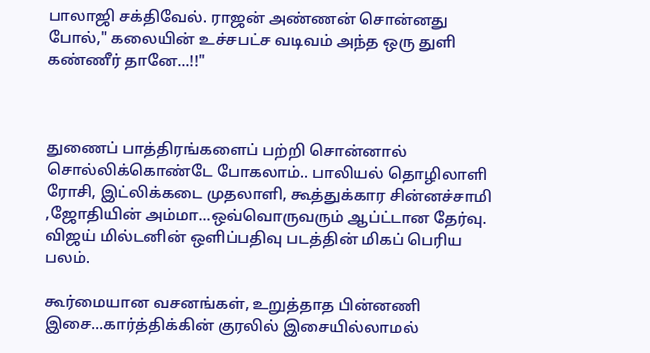பாலாஜி சக்திவேல். ராஜன் அண்ணன் சொன்னது போல்," கலையின் உச்சபட்ச வடிவம் அந்த ஒரு துளி கண்ணீர் தானே...!!"



துணைப் பாத்திரங்களைப் பற்றி சொன்னால் சொல்லிக்கொண்டே போகலாம்.. பாலியல் தொழிலாளி ரோசி, இட்லிக்கடை முதலாளி, கூத்துக்கார சின்னச்சாமி ,ஜோதியின் அம்மா...ஒவ்வொருவரும் ஆப்ட்டான தேர்வு. விஜய் மில்டனின் ஒளிப்பதிவு படத்தின் மிகப் பெரிய பலம்.

கூர்மையான வசனங்கள், உறுத்தாத பின்னணி இசை...கார்த்திக்கின் குரலில் இசையில்லாமல்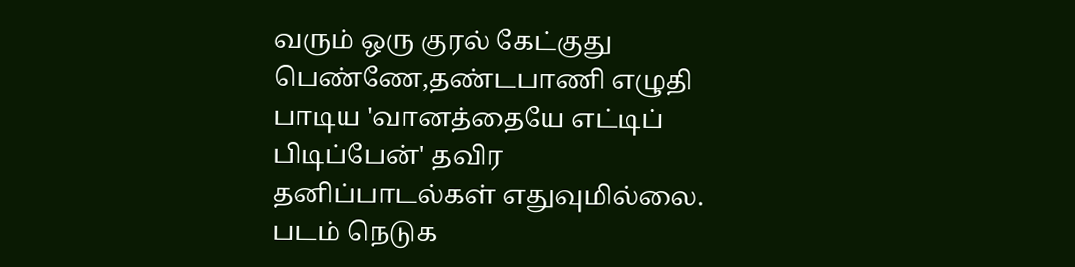வரும் ஒரு குரல் கேட்குது பெண்ணே,தண்டபாணி எழுதி பாடிய 'வானத்தையே எட்டிப் பிடிப்பேன்' தவிர தனிப்பாடல்கள் எதுவுமில்லை. படம் நெடுக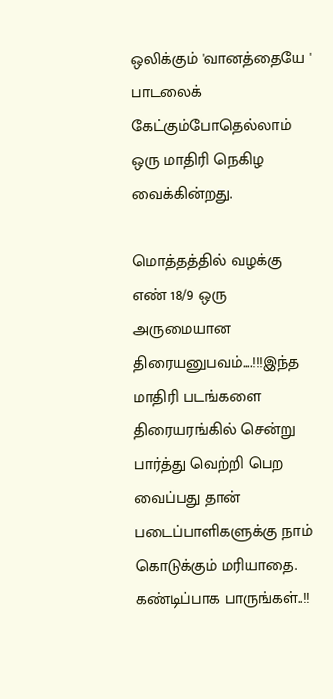ஒலிக்கும் 'வானத்தையே ' பாடலைக் கேட்கும்போதெல்லாம் ஒரு மாதிரி நெகிழ வைக்கின்றது.

மொத்தத்தில் வழக்கு எண் 18/9 ஒரு அருமையான திரையனுபவம்....!!!இந்த மாதிரி படங்களை திரையரங்கில் சென்று பார்த்து வெற்றி பெற வைப்பது தான் படைப்பாளிகளுக்கு நாம் கொடுக்கும் மரியாதை.
கண்டிப்பாக பாருங்கள்..!!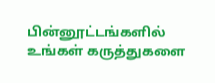பின்னூட்டங்களில் உங்கள் கருத்துகளை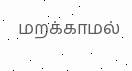மறக்காமல்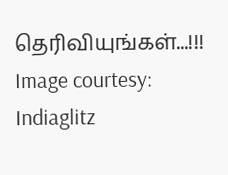தெரிவியுங்கள்...!!!
Image courtesy: Indiaglitz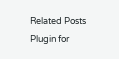Related Posts Plugin for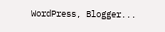WordPress, Blogger...